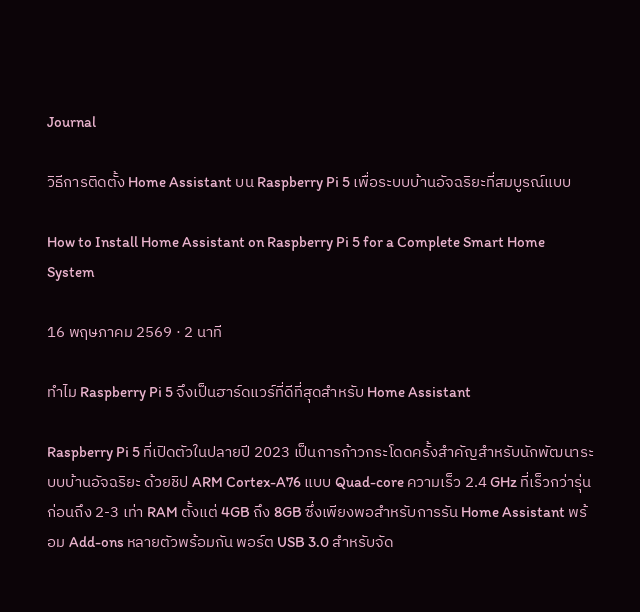Journal

วิธีการติดตั้ง Home Assistant บน Raspberry Pi 5 เพื่อระบบบ้านอัจฉริยะที่สมบูรณ์แบบ

How to Install Home Assistant on Raspberry Pi 5 for a Complete Smart Home System

16 พฤษภาคม 2569 · 2 นาที

ทำไม Raspberry Pi 5 จึงเป็นฮาร์ดแวร์ที่ดีที่สุดสำหรับ Home Assistant

Raspberry Pi 5 ที่เปิดตัวในปลายปี 2023 เป็นการก้าวกระโดดครั้งสำคัญสำหรับนักพัฒนาระบบบ้านอัจฉริยะ ด้วยชิป ARM Cortex-A76 แบบ Quad-core ความเร็ว 2.4 GHz ที่เร็วกว่ารุ่นก่อนถึง 2-3 เท่า RAM ตั้งแต่ 4GB ถึง 8GB ซึ่งเพียงพอสำหรับการรัน Home Assistant พร้อม Add-ons หลายตัวพร้อมกัน พอร์ต USB 3.0 สำหรับจัด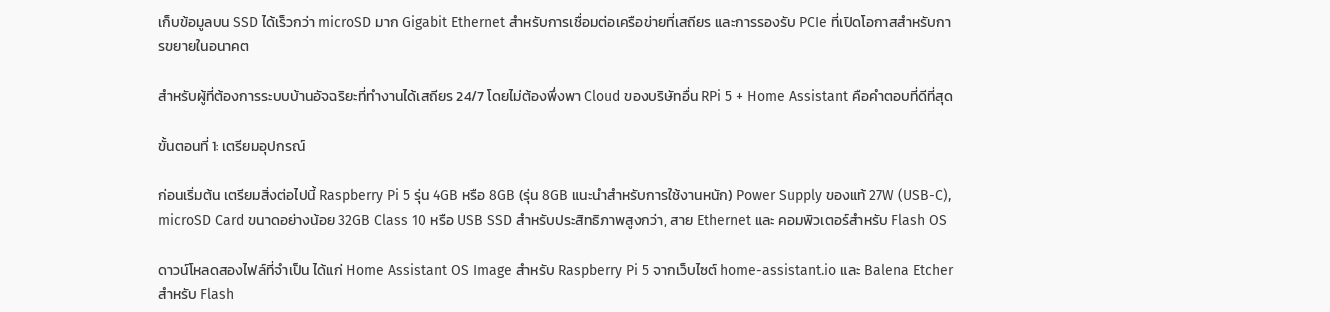เก็บข้อมูลบน SSD ได้เร็วกว่า microSD มาก Gigabit Ethernet สำหรับการเชื่อมต่อเครือข่ายที่เสถียร และการรองรับ PCIe ที่เปิดโอกาสสำหรับการขยายในอนาคต

สำหรับผู้ที่ต้องการระบบบ้านอัจฉริยะที่ทำงานได้เสถียร 24/7 โดยไม่ต้องพึ่งพา Cloud ของบริษัทอื่น RPi 5 + Home Assistant คือคำตอบที่ดีที่สุด

ขั้นตอนที่ 1: เตรียมอุปกรณ์

ก่อนเริ่มต้น เตรียมสิ่งต่อไปนี้ Raspberry Pi 5 รุ่น 4GB หรือ 8GB (รุ่น 8GB แนะนำสำหรับการใช้งานหนัก) Power Supply ของแท้ 27W (USB-C), microSD Card ขนาดอย่างน้อย 32GB Class 10 หรือ USB SSD สำหรับประสิทธิภาพสูงกว่า, สาย Ethernet และ คอมพิวเตอร์สำหรับ Flash OS

ดาวน์โหลดสองไฟล์ที่จำเป็น ได้แก่ Home Assistant OS Image สำหรับ Raspberry Pi 5 จากเว็บไซต์ home-assistant.io และ Balena Etcher สำหรับ Flash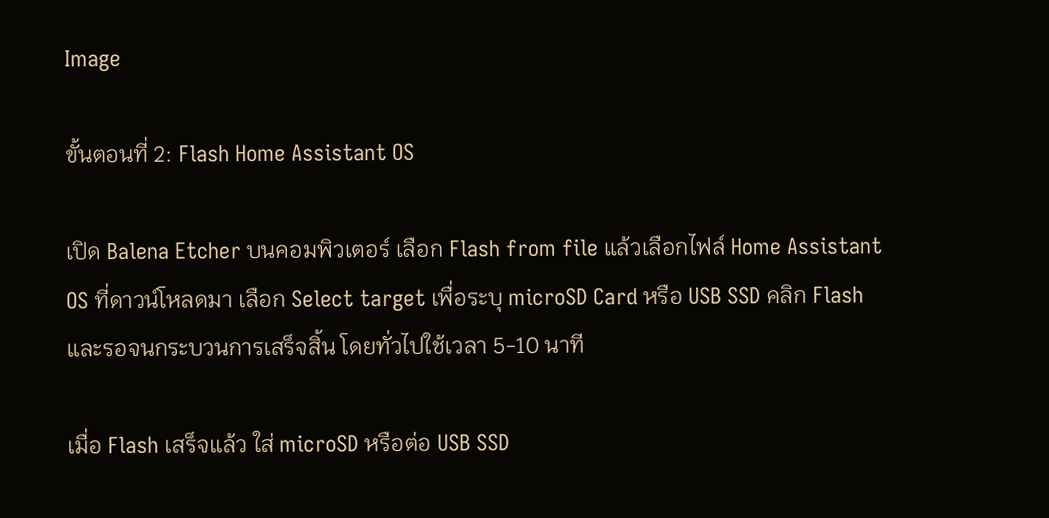Image

ขั้นตอนที่ 2: Flash Home Assistant OS

เปิด Balena Etcher บนคอมพิวเตอร์ เลือก Flash from file แล้วเลือกไฟล์ Home Assistant OS ที่ดาวน์โหลดมา เลือก Select target เพื่อระบุ microSD Card หรือ USB SSD คลิก Flash และรอจนกระบวนการเสร็จสิ้น โดยทั่วไปใช้เวลา 5-10 นาที

เมื่อ Flash เสร็จแล้ว ใส่ microSD หรือต่อ USB SSD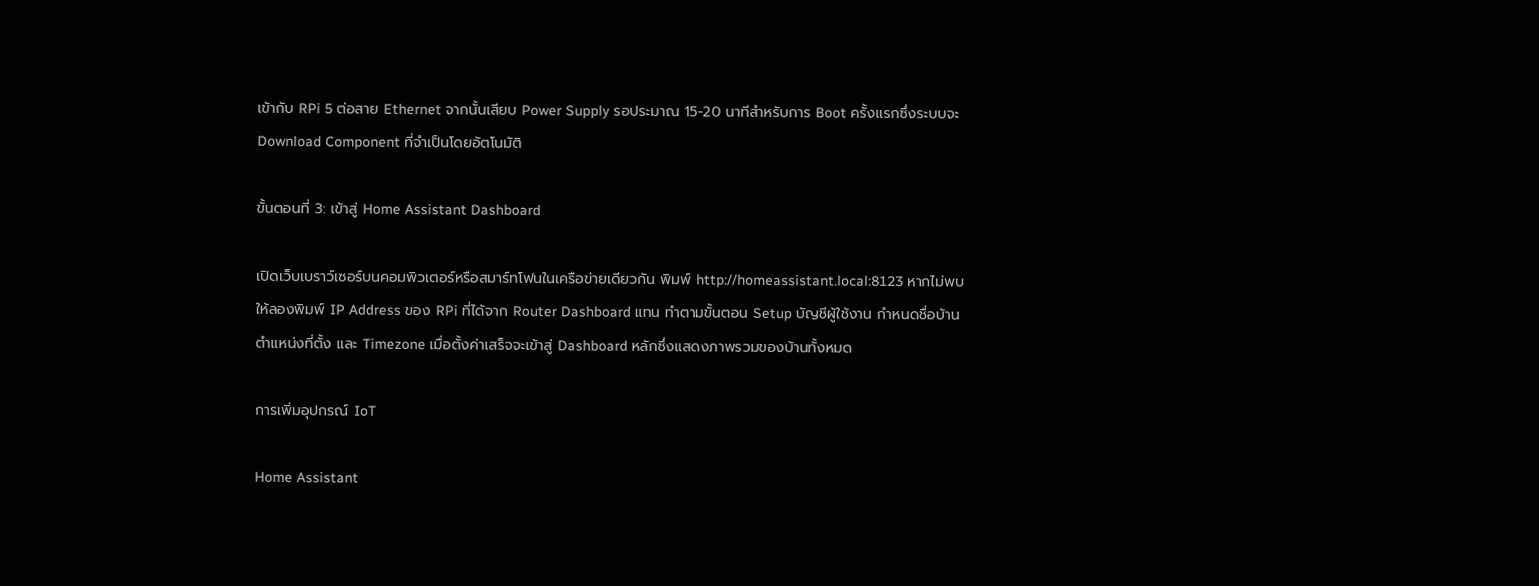เข้ากับ RPi 5 ต่อสาย Ethernet จากนั้นเสียบ Power Supply รอประมาณ 15-20 นาทีสำหรับการ Boot ครั้งแรกซึ่งระบบจะ Download Component ที่จำเป็นโดยอัตโนมัติ

ขั้นตอนที่ 3: เข้าสู่ Home Assistant Dashboard

เปิดเว็บเบราว์เซอร์บนคอมพิวเตอร์หรือสมาร์ทโฟนในเครือข่ายเดียวกัน พิมพ์ http://homeassistant.local:8123 หากไม่พบ ให้ลองพิมพ์ IP Address ของ RPi ที่ได้จาก Router Dashboard แทน ทำตามขั้นตอน Setup บัญชีผู้ใช้งาน กำหนดชื่อบ้าน ตำแหน่งที่ตั้ง และ Timezone เมื่อตั้งค่าเสร็จจะเข้าสู่ Dashboard หลักซึ่งแสดงภาพรวมของบ้านทั้งหมด

การเพิ่มอุปกรณ์ IoT

Home Assistant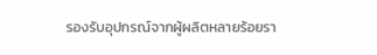รองรับอุปกรณ์จากผู้ผลิตหลายร้อยรา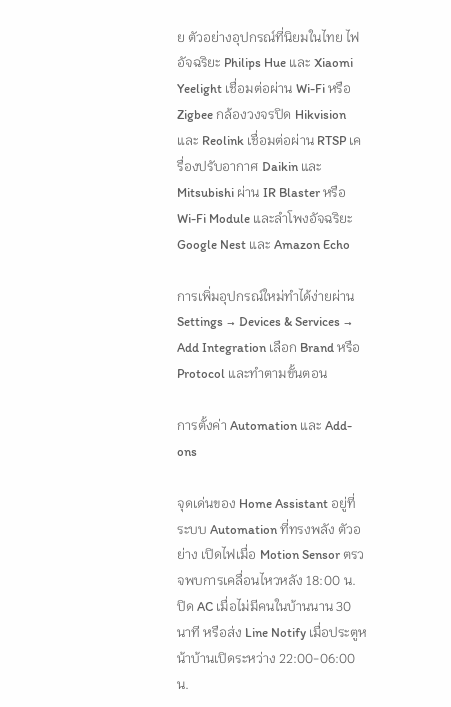ย ตัวอย่างอุปกรณ์ที่นิยมในไทย ไฟอัจฉริยะ Philips Hue และ Xiaomi Yeelight เชื่อมต่อผ่าน Wi-Fi หรือ Zigbee กล้องวงจรปิด Hikvision และ Reolink เชื่อมต่อผ่าน RTSP เครื่องปรับอากาศ Daikin และ Mitsubishi ผ่าน IR Blaster หรือ Wi-Fi Module และลำโพงอัจฉริยะ Google Nest และ Amazon Echo

การเพิ่มอุปกรณ์ใหม่ทำได้ง่ายผ่าน Settings → Devices & Services → Add Integration เลือก Brand หรือ Protocol และทำตามขั้นตอน

การตั้งค่า Automation และ Add-ons

จุดเด่นของ Home Assistant อยู่ที่ระบบ Automation ที่ทรงพลัง ตัวอย่าง เปิดไฟเมื่อ Motion Sensor ตรวจพบการเคลื่อนไหวหลัง 18:00 น. ปิด AC เมื่อไม่มีคนในบ้านนาน 30 นาที หรือส่ง Line Notify เมื่อประตูหน้าบ้านเปิดระหว่าง 22:00-06:00 น.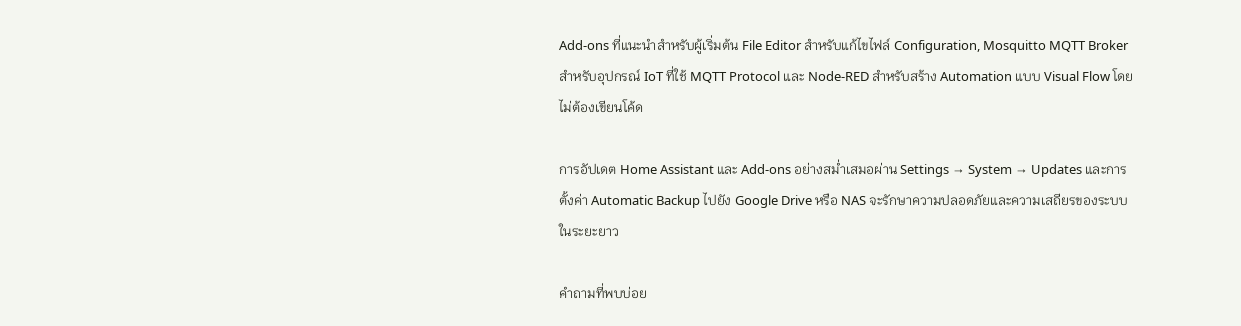Add-ons ที่แนะนำสำหรับผู้เริ่มต้น File Editor สำหรับแก้ไขไฟล์ Configuration, Mosquitto MQTT Broker สำหรับอุปกรณ์ IoT ที่ใช้ MQTT Protocol และ Node-RED สำหรับสร้าง Automation แบบ Visual Flow โดยไม่ต้องเขียนโค้ด

การอัปเดต Home Assistant และ Add-ons อย่างสม่ำเสมอผ่าน Settings → System → Updates และการตั้งค่า Automatic Backup ไปยัง Google Drive หรือ NAS จะรักษาความปลอดภัยและความเสถียรของระบบในระยะยาว

คำถามที่พบบ่อย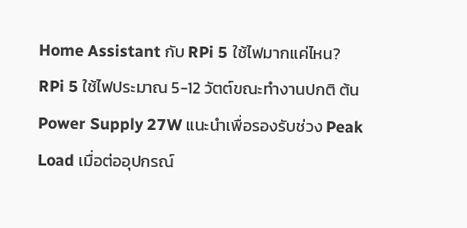Home Assistant กับ RPi 5 ใช้ไฟมากแค่ไหน?
RPi 5 ใช้ไฟประมาณ 5-12 วัตต์ขณะทำงานปกติ ต้น Power Supply 27W แนะนำเพื่อรองรับช่วง Peak Load เมื่อต่ออุปกรณ์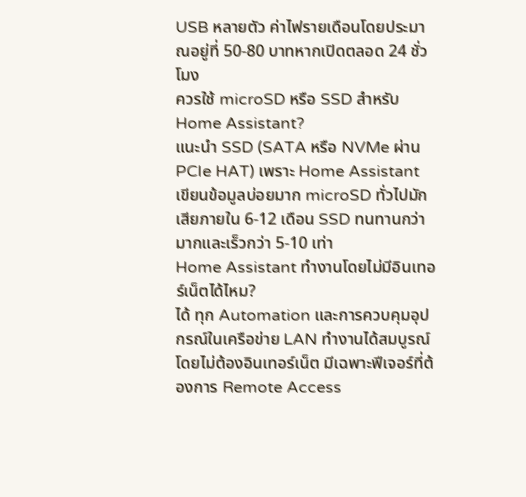USB หลายตัว ค่าไฟรายเดือนโดยประมาณอยู่ที่ 50-80 บาทหากเปิดตลอด 24 ชั่วโมง
ควรใช้ microSD หรือ SSD สำหรับ Home Assistant?
แนะนำ SSD (SATA หรือ NVMe ผ่าน PCIe HAT) เพราะ Home Assistant เขียนข้อมูลบ่อยมาก microSD ทั่วไปมักเสียภายใน 6-12 เดือน SSD ทนทานกว่ามากและเร็วกว่า 5-10 เท่า
Home Assistant ทำงานโดยไม่มีอินเทอร์เน็ตได้ไหม?
ได้ ทุก Automation และการควบคุมอุปกรณ์ในเครือข่าย LAN ทำงานได้สมบูรณ์โดยไม่ต้องอินเทอร์เน็ต มีเฉพาะฟีเจอร์ที่ต้องการ Remote Access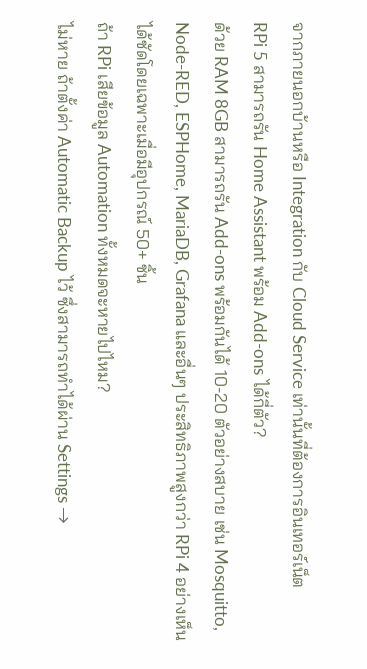จากภายนอกบ้านหรือ Integration กับ Cloud Service เท่านั้นที่ต้องการอินเทอร์เน็ต
RPi 5 สามารถรัน Home Assistant พร้อม Add-ons ได้กี่ตัว?
ด้วย RAM 8GB สามารถรัน Add-ons พร้อมกันได้ 10-20 ตัวอย่างสบาย เช่น Mosquitto, Node-RED, ESPHome, MariaDB, Grafana และอื่นๆ ประสิทธิภาพสูงกว่า RPi 4 อย่างเห็นได้ชัดโดยเฉพาะเมื่อมีอุปกรณ์ 50+ ชิ้น
ถ้า RPi เสียข้อมูล Automation ทั้งหมดจะหายไปไหม?
ไม่หาย ถ้าตั้งค่า Automatic Backup ไว้ ซึ่งสามารถทำได้ผ่าน Settings →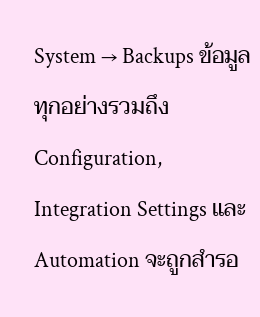System → Backups ข้อมูลทุกอย่างรวมถึง Configuration, Integration Settings และ Automation จะถูกสำรอ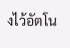งไว้อัตโน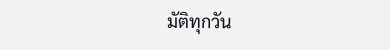มัติทุกวัน